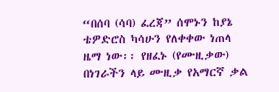“በሰባ (ሳባ) ፈረጃ” ሰሞኑን ከያኔ ቴዎድሮስ ካሳሁን የለቀቀው ነጠላ ዜማ ነው፡፡ የዘፈኑ (የሙዚቃው) በነገራችን ላይ ሙዚቃ የአማርኛ ቃል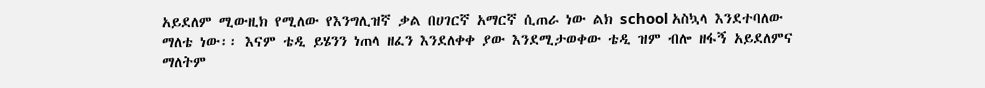አይደለም ሚውዚክ የሚለው የእንግሊዝኛ ቃል በሀገርኛ አማርኛ ሲጠራ ነው ልክ school አስኳላ እንደተባለው ማለቴ ነው፡፡ እናም ቴዲ ይሄንን ነጠላ ዘፈን እንደለቀቀ ያው እንደሚታወቀው ቴዲ ዝም ብሎ ዘፋኝ አይደለምና ማለትም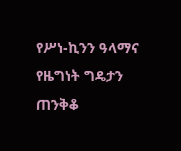የሥነ-ኪንን ዓላማና የዜግነት ግዴታን ጠንቅቆ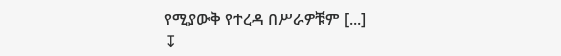የሚያውቅ የተረዳ በሥራዎቹም [...]
↧